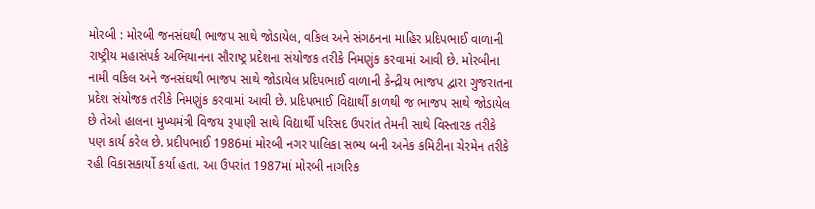મોરબી : મોરબી જનસંઘથી ભાજપ સાથે જોડાયેલ, વકિલ અને સંગઠનના માહિર પ્રદિપભાઈ વાળાની રાષ્ટ્રીય મહાસંપર્ક અભિયાનના સૌરાષ્ટ્ર પ્રદેશના સંયોજક તરીકે નિમણુંક કરવામાં આવી છે. મોરબીના નામી વકિલ અને જનસંઘથી ભાજપ સાથે જોડાયેલ પ્રદિપભાઈ વાળાની કેન્દ્રીય ભાજપ દ્વારા ગુજરાતના પ્રદેશ સંયોજક તરીકે નિમણુંક કરવામાં આવી છે. પ્રદિપભાઈ વિદ્યાર્થી કાળથી જ ભાજપ સાથે જોડાયેલ છે તેઓ હાલના મુખ્યમંત્રી વિજય રૂપાણી સાથે વિદ્યાર્થી પરિસદ ઉપરાંત તેમની સાથે વિસ્તારક તરીકે પણ કાર્ય કરેલ છે. પ્રદીપભાઈ 1986માં મોરબી નગર પાલિકા સભ્ય બની અનેક કમિટીના ચેરમેન તરીકે રહી વિકાસકાર્યો કર્યા હતા. આ ઉપરાંત 1987માં મોરબી નાગરિક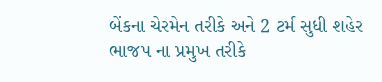બેંકના ચેરમેન તરીકે અને 2 ટર્મ સુધી શહેર ભાજપ ના પ્રમુખ તરીકે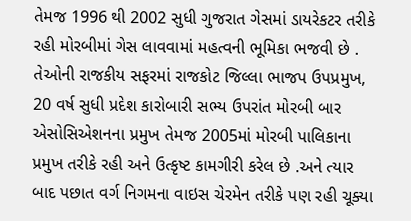તેમજ 1996 થી 2002 સુધી ગુજરાત ગેસમાં ડાયરેકટર તરીકે રહી મોરબીમાં ગેસ લાવવામાં મહત્વની ભૂમિકા ભજવી છે . તેઓની રાજકીય સફરમાં રાજકોટ જિલ્લા ભાજપ ઉપપ્રમુખ, 20 વર્ષ સુધી પ્રદેશ કારોબારી સભ્ય ઉપરાંત મોરબી બાર એસોસિએશનના પ્રમુખ તેમજ 2005માં મોરબી પાલિકાના પ્રમુખ તરીકે રહી અને ઉત્કૃષ્ટ કામગીરી કરેલ છે .અને ત્યાર બાદ પછાત વર્ગ નિગમના વાઇસ ચેરમેન તરીકે પણ રહી ચૂક્યા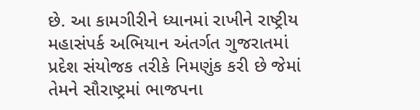છે. આ કામગીરીને ધ્યાનમાં રાખીને રાષ્ટ્રીય મહાસંપર્ક અભિયાન અંતર્ગત ગુજરાતમાં પ્રદેશ સંયોજક તરીકે નિમણુંક કરી છે જેમાં તેમને સૌરાષ્ટ્રમાં ભાજપના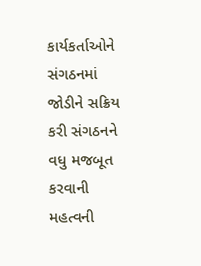કાર્યકર્તાઓને સંગઠનમાં જોડીને સક્રિય કરી સંગઠનને વધુ મજબૂત કરવાની મહત્વની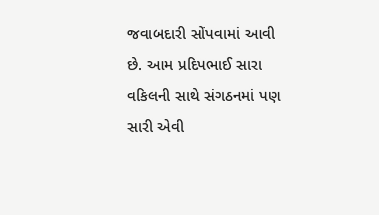જવાબદારી સોંપવામાં આવી છે. આમ પ્રદિપભાઈ સારા વકિલની સાથે સંગઠનમાં પણ સારી એવી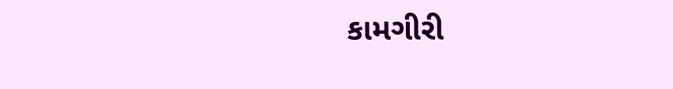કામગીરી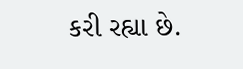કરી રહ્યા છે.